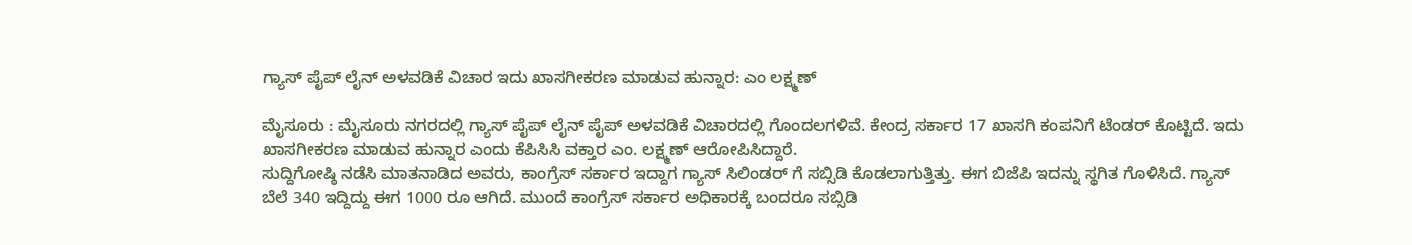ಗ್ಯಾಸ್ ಪೈಪ್ ಲೈನ್ ಅಳವಡಿಕೆ ವಿಚಾರ ಇದು ಖಾಸಗೀಕರಣ ಮಾಡುವ ಹುನ್ನಾರ: ಎಂ ಲಕ್ಷ್ಮಣ್

ಮೈಸೂರು : ಮೈಸೂರು ನಗರದಲ್ಲಿ ಗ್ಯಾಸ್ ಪೈಪ್ ಲೈನ್ ಪೈಪ್ ಅಳವಡಿಕೆ ವಿಚಾರದಲ್ಲಿ ಗೊಂದಲಗಳಿವೆ. ಕೇಂದ್ರ ಸರ್ಕಾರ 17 ಖಾಸಗಿ ಕಂಪನಿಗೆ ಟೆಂಡರ್ ಕೊಟ್ಟಿದೆ. ಇದು ಖಾಸಗೀಕರಣ ಮಾಡುವ ಹುನ್ನಾರ ಎಂದು ಕೆಪಿಸಿಸಿ ವಕ್ತಾರ ಎಂ. ಲಕ್ಷ್ಮಣ್ ಆರೋಪಿಸಿದ್ದಾರೆ.
ಸುದ್ದಿಗೋಷ್ಠಿ ನಡೆಸಿ ಮಾತನಾಡಿದ ಅವರು, ಕಾಂಗ್ರೆಸ್ ಸರ್ಕಾರ ಇದ್ದಾಗ ಗ್ಯಾಸ್ ಸಿಲಿಂಡರ್ ಗೆ ಸಬ್ಸಿಡಿ ಕೊಡಲಾಗುತ್ತಿತ್ತು. ಈಗ ಬಿಜೆಪಿ ಇದನ್ನು ಸ್ಥಗಿತ ಗೊಳಿಸಿದೆ. ಗ್ಯಾಸ್ ಬೆಲೆ 340 ಇದ್ದಿದ್ದು ಈಗ 1000 ರೂ ಆಗಿದೆ. ಮುಂದೆ ಕಾಂಗ್ರೆಸ್ ಸರ್ಕಾರ ಅಧಿಕಾರಕ್ಕೆ ಬಂದರೂ ಸಬ್ಸಿಡಿ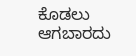ಕೊಡಲು ಆಗಬಾರದು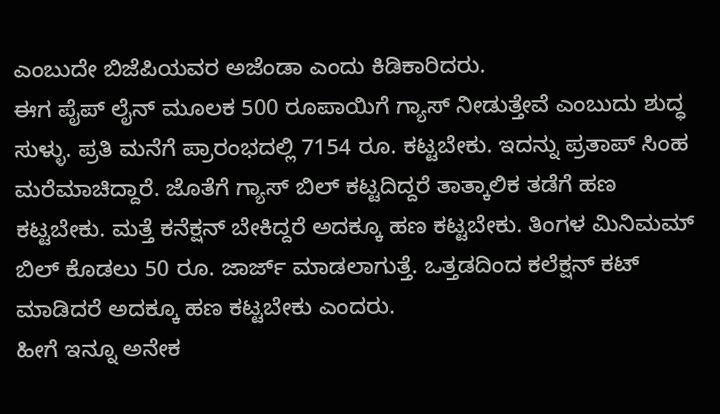ಎಂಬುದೇ ಬಿಜೆಪಿಯವರ ಅಜೆಂಡಾ ಎಂದು ಕಿಡಿಕಾರಿದರು.
ಈಗ ಪೈಪ್ ಲೈನ್ ಮೂಲಕ 500 ರೂಪಾಯಿಗೆ ಗ್ಯಾಸ್ ನೀಡುತ್ತೇವೆ ಎಂಬುದು ಶುದ್ಧ ಸುಳ್ಳು. ಪ್ರತಿ ಮನೆಗೆ ಪ್ರಾರಂಭದಲ್ಲಿ 7154 ರೂ. ಕಟ್ಟಬೇಕು. ಇದನ್ನು ಪ್ರತಾಪ್ ಸಿಂಹ ಮರೆಮಾಚಿದ್ದಾರೆ. ಜೊತೆಗೆ ಗ್ಯಾಸ್ ಬಿಲ್ ಕಟ್ಟದಿದ್ದರೆ ತಾತ್ಕಾಲಿಕ ತಡೆಗೆ ಹಣ ಕಟ್ಟಬೇಕು. ಮತ್ತೆ ಕನೆಕ್ಷನ್ ಬೇಕಿದ್ದರೆ ಅದಕ್ಕೂ ಹಣ ಕಟ್ಟಬೇಕು. ತಿಂಗಳ ಮಿನಿಮಮ್ ಬಿಲ್ ಕೊಡಲು 50 ರೂ. ಜಾರ್ಜ್ ಮಾಡಲಾಗುತ್ತೆ. ಒತ್ತಡದಿಂದ ಕಲೆಕ್ಷನ್ ಕಟ್ ಮಾಡಿದರೆ ಅದಕ್ಕೂ ಹಣ ಕಟ್ಟಬೇಕು ಎಂದರು.
ಹೀಗೆ ಇನ್ನೂ ಅನೇಕ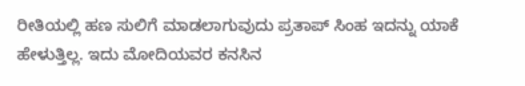ರೀತಿಯಲ್ಲಿ ಹಣ ಸುಲಿಗೆ ಮಾಡಲಾಗುವುದು ಪ್ರತಾಪ್ ಸಿಂಹ ಇದನ್ನು ಯಾಕೆ ಹೇಳುತ್ತಿಲ್ಲ. ಇದು ಮೋದಿಯವರ ಕನಸಿನ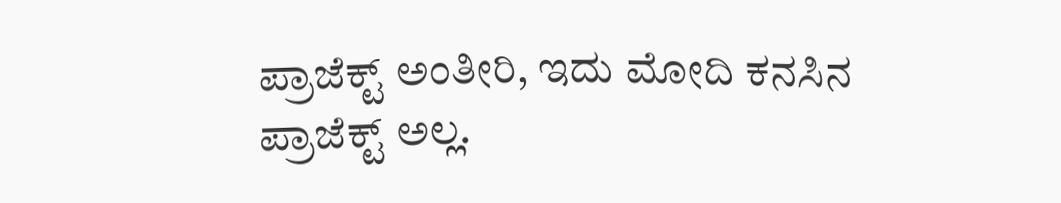ಪ್ರಾಜೆಕ್ಟ್ ಅಂತೀರಿ, ಇದು ಮೋದಿ ಕನಸಿನ ಪ್ರಾಜೆಕ್ಟ್ ಅಲ್ಲ.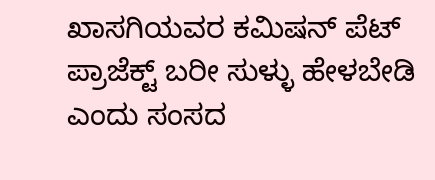ಖಾಸಗಿಯವರ ಕಮಿಷನ್ ಪೆಟ್ ಪ್ರಾಜೆಕ್ಟ್ ಬರೀ ಸುಳ್ಳು ಹೇಳಬೇಡಿ ಎಂದು ಸಂಸದ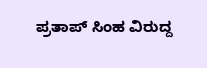ಪ್ರತಾಪ್ ಸಿಂಹ ವಿರುದ್ದ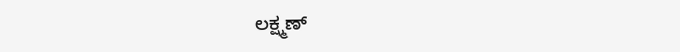ಲಕ್ಷ್ಮಣ್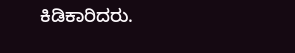ಕಿಡಿಕಾರಿದರು.